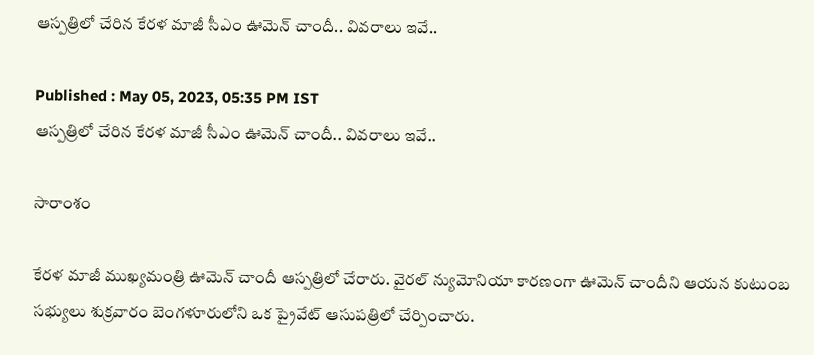ఆస్పత్రిలో చేరిన కేరళ మాజీ సీఎం ఊమెన్ చాందీ.. వివరాలు ఇవే..

Published : May 05, 2023, 05:35 PM IST
ఆస్పత్రిలో చేరిన కేరళ మాజీ సీఎం ఊమెన్ చాందీ.. వివరాలు ఇవే..

సారాంశం

కేరళ మాజీ ముఖ్యమంత్రి ఊమెన్ చాందీ ఆస్పత్రిలో చేరారు. వైరల్ న్యుమోనియా కారణంగా ఊమెన్ చాందీని ఆయన కుటుంబ సభ్యులు శుక్రవారం బెంగళూరులోని ఒక ప్రైవేట్ ఆసుపత్రి‌లో చేర్పించారు.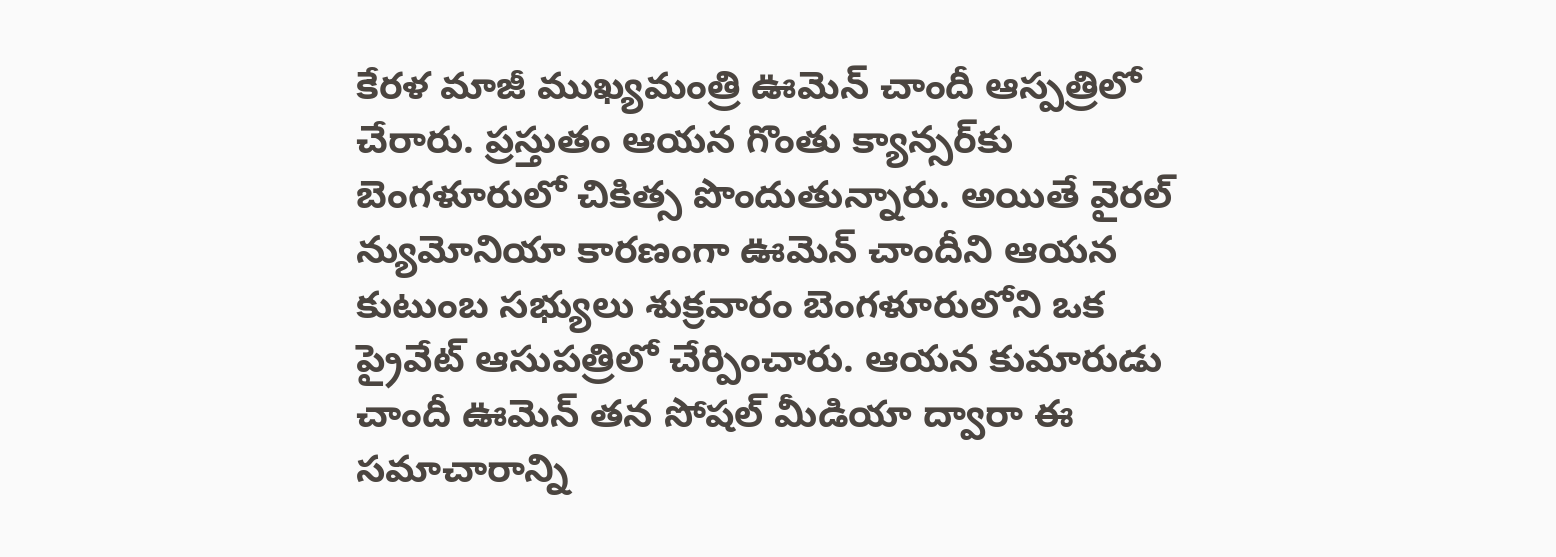కేరళ మాజీ ముఖ్యమంత్రి ఊమెన్ చాందీ ఆస్పత్రిలో చేరారు. ప్రస్తుతం ఆయన గొంతు క్యాన్సర్‌కు బెంగళూరులో చికిత్స పొందుతున్నారు. అయితే వైరల్ న్యుమోనియా కారణంగా ఊమెన్ చాందీని ఆయన కుటుంబ సభ్యులు శుక్రవారం బెంగళూరులోని ఒక ప్రైవేట్ ఆసుపత్రి‌లో చేర్పించారు. ఆయన కుమారుడు చాందీ ఊమెన్ తన సోషల్ మీడియా ద్వారా ఈ సమాచారాన్ని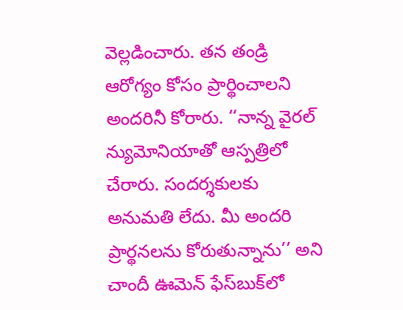వెల్లడించారు. తన తండ్రి ఆరోగ్యం కోసం ప్రార్థించాలని అందరినీ కోరారు. ‘‘నాన్న వైరల్ న్యుమోనియాతో ఆస్పత్రిలో చేరారు. సందర్శకులకు అనుమతి లేదు. మీ అందరి ప్రార్థనలను కోరుతున్నాను’’ అని చాందీ ఊమెన్ ఫేస్‌బుక్‌లో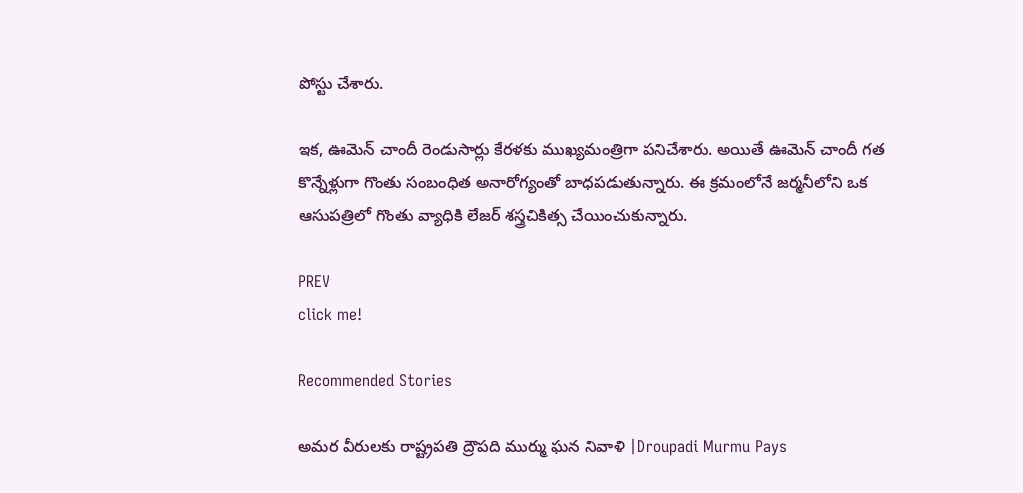పోస్టు చేశారు.

ఇక, ఊమెన్ చాందీ రెండుసార్లు కేరళకు ముఖ్యమంత్రిగా పనిచేశారు. అయితే ఊమెన్ చాందీ గత కొన్నేళ్లుగా గొంతు సంబంధిత అనారోగ్యంతో బాధపడుతున్నారు. ఈ క్రమంలోనే జర్మనీలోని ఒక ఆసుపత్రిలో గొంతు వ్యాధికి లేజర్ శస్త్రచికిత్స చేయించుకున్నారు.

PREV
click me!

Recommended Stories

అమర వీరులకు రాష్ట్రపతి ద్రౌపది ముర్ము ఘన నివాళి |Droupadi Murmu Pays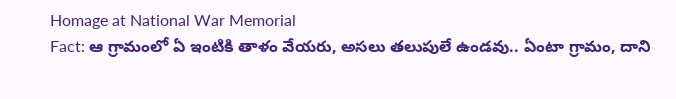Homage at National War Memorial
Fact: ఆ గ్రామంలో ఏ ఇంటికి తాళం వేయరు, అసలు తలుపులే ఉండవు.. ఏంటా గ్రామం, దాని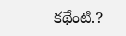కథేంటి.?